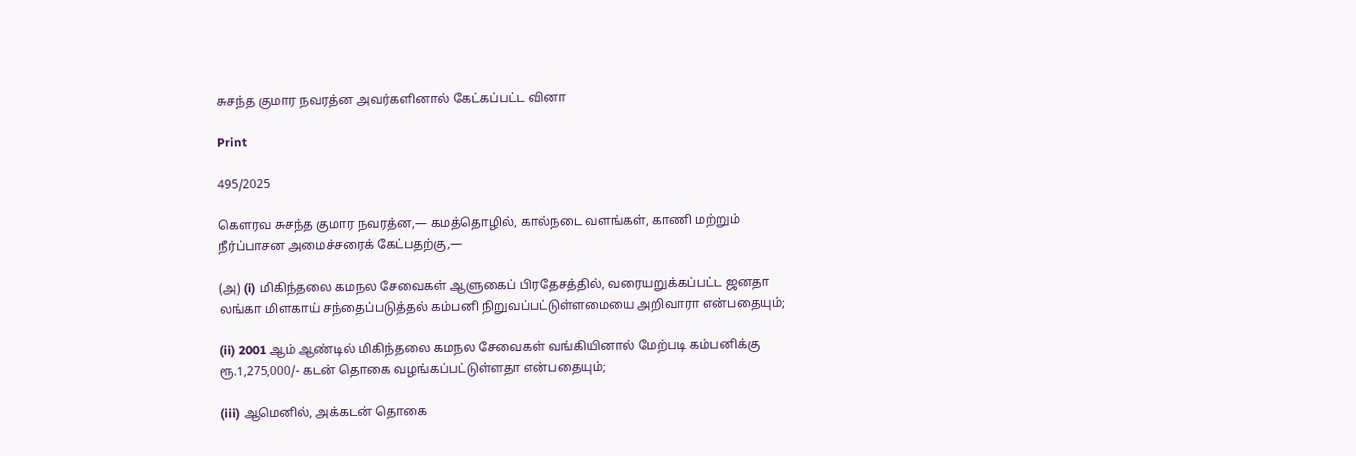சுசந்த குமார நவரத்ன அவர்களினால் கேட்கப்பட்ட வினா

Print

495/2025

கௌரவ சுசந்த குமார நவரத்ன,— கமத்தொழில், கால்நடை வளங்கள், காணி மற்றும் நீர்ப்பாசன அமைச்சரைக் கேட்பதற்கு,—

(அ) (i) மிகிந்தலை கமநல சேவைகள் ஆளுகைப் பிரதேசத்தில், வரையறுக்கப்பட்ட ஜனதா லங்கா மிளகாய் சந்தைப்படுத்தல் கம்பனி நிறுவப்பட்டுள்ளமையை அறிவாரா என்பதையும்;

(ii) 2001 ஆம் ஆண்டில் மிகிந்தலை கமநல சேவைகள் வங்கியினால் மேற்படி கம்பனிக்கு ரூ.1,275,000/- கடன் தொகை வழங்கப்பட்டுள்ளதா என்பதையும்;

(iii) ஆமெனில், அக்கடன் தொகை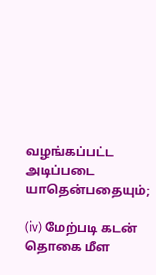வழங்கப்பட்ட அடிப்படை யாதென்பதையும்;

(iv) மேற்படி கடன் தொகை மீள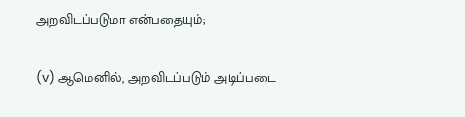அறவிடப்படுமா என்பதையும்;

(v) ஆமெனில், அறவிடப்படும் அடிப்படை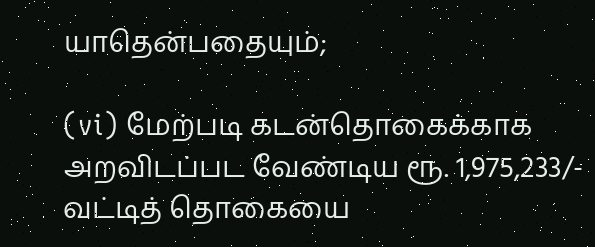யாதென்பதையும்;

(vi) மேற்படி கடன்தொகைக்காக அறவிடப்பட வேண்டிய ரூ. 1,975,233/- வட்டித் தொகையை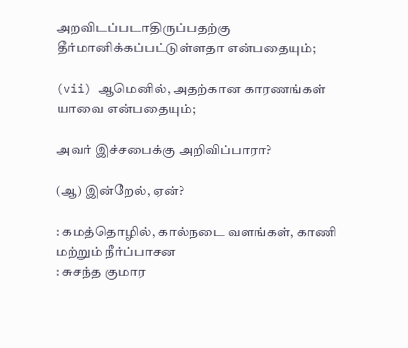அறவிடப்படாதிருப்பதற்கு தீர்மானிக்கப்பட்டுள்ளதா என்பதையும்;

(vii) ஆமெனில், அதற்கான காரணங்கள் யாவை என்பதையும்;

அவர் இச்சபைக்கு அறிவிப்பாரா?

(ஆ) இன்றேல், ஏன்?

: கமத்தொழில், கால்நடை வளங்கள், காணி மற்றும் நீர்ப்பாசன
: சுசந்த குமார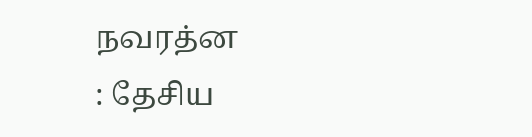நவரத்ன
: தேசிய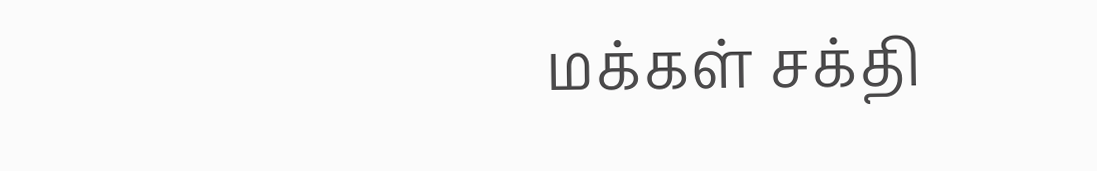மக்கள் சக்தி